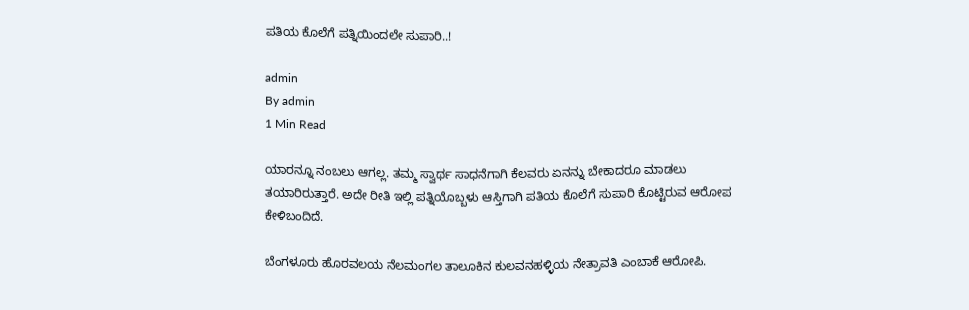ಪತಿಯ ಕೊಲೆಗೆ ಪತ್ನಿಯಿಂದಲೇ ಸುಪಾರಿ‌..!

admin
By admin
1 Min Read

ಯಾರನ್ನೂ ನಂಬಲು ಆಗಲ್ಲ. ತಮ್ಮ ಸ್ವಾರ್ಥ ಸಾಧನೆಗಾಗಿ ಕೆಲವರು ಏನನ್ನು ಬೇಕಾದರೂ ಮಾಡಲು ತಯಾರಿರುತ್ತಾರೆ. ಅದೇ ರೀತಿ ಇಲ್ಲಿ ಪತ್ನಿಯೊಬ್ಬಳು ಆಸ್ತಿಗಾಗಿ ಪತಿಯ ಕೊಲೆಗೆ ಸುಪಾರಿ ಕೊಟ್ಟಿರುವ ಆರೋಪ ಕೇಳಿಬಂದಿದೆ.

ಬೆಂಗಳೂರು ಹೊರವಲಯ ನೆಲಮಂಗಲ ತಾಲೂಕಿನ ಕುಲವನಹಳ್ಳಿಯ ನೇತ್ರಾವತಿ ಎಂಬಾಕೆ ಆರೋಪಿ‌.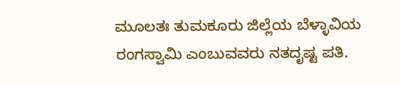ಮೂಲತಃ ತುಮಕೂರು ಜಿಲ್ಲೆಯ ಬೆಳ್ಳಾವಿಯ ರಂಗಸ್ವಾಮಿ ಎಂಬುವವರು ನತದೃಷ್ಟ ಪತಿ.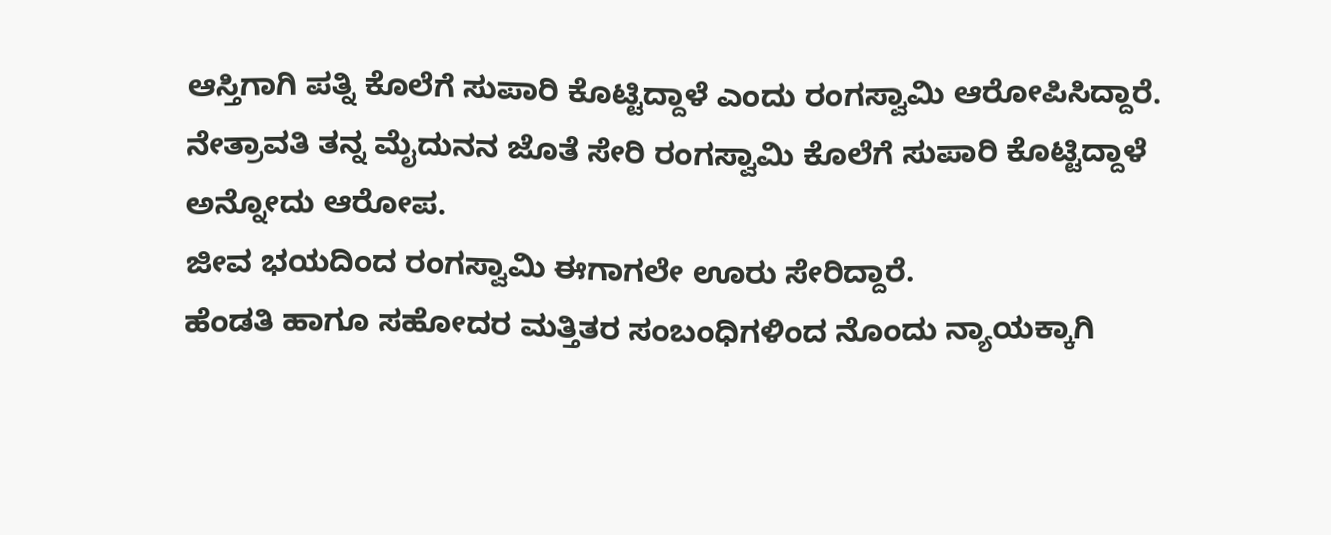ಆಸ್ತಿಗಾಗಿ ಪತ್ನಿ ಕೊಲೆಗೆ ಸುಪಾರಿ ಕೊಟ್ಟಿದ್ದಾಳೆ ಎಂದು ರಂಗಸ್ವಾಮಿ ಆರೋಪಿಸಿದ್ದಾರೆ.
ನೇತ್ರಾವತಿ ತನ್ನ ಮೈದುನನ ಜೊತೆ ಸೇರಿ ರಂಗಸ್ವಾಮಿ‌ ಕೊಲೆಗೆ ಸುಪಾರಿ ಕೊಟ್ಟಿದ್ದಾಳೆ ಅನ್ನೋದು ಆರೋಪ.
ಜೀವ ಭಯದಿಂದ ರಂಗಸ್ವಾಮಿ ಈಗಾಗಲೇ ಊರು ಸೇರಿದ್ದಾರೆ.
ಹೆಂಡತಿ ಹಾಗೂ ಸಹೋದರ ಮತ್ತಿತರ ಸಂಬಂಧಿಗಳಿಂದ ನೊಂದು ನ್ಯಾಯಕ್ಕಾಗಿ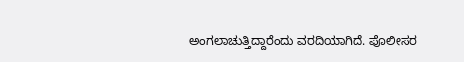ಅಂಗಲಾಚುತ್ತಿದ್ದಾರೆಂದು ವರದಿಯಾಗಿದೆ. ಪೊಲೀಸರ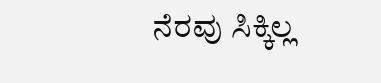ನೆರವು ಸಿಕ್ಕಿಲ್ಲ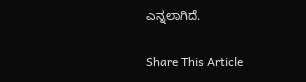ಎನ್ನಲಾಗಿದೆ.

Share This Article